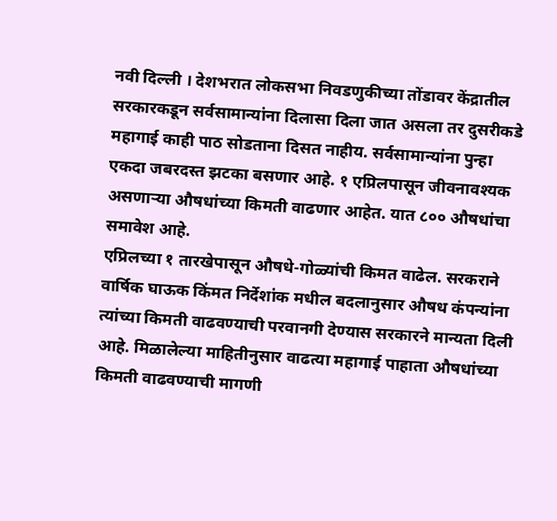नवी दिल्ली । देशभरात लोकसभा निवडणुकीच्या तोंडावर केंद्रातील सरकारकडून सर्वसामान्यांना दिलासा दिला जात असला तर दुसरीकडे महागाई काही पाठ सोडताना दिसत नाहीय. सर्वसामान्यांना पुन्हा एकदा जबरदस्त झटका बसणार आहे. १ एप्रिलपासून जीवनावश्यक असणाऱ्या औषधांच्या किमती वाढणार आहेत. यात ८०० औषधांचा समावेश आहे.
एप्रिलच्या १ तारखेपासून औषधे-गोळ्यांची किमत वाढेल. सरकराने वार्षिक घाऊक किंमत निर्देशांक मधील बदलानुसार औषध कंपन्यांना त्यांच्या किमती वाढवण्याची परवानगी देण्यास सरकारने मान्यता दिली आहे. मिळालेल्या माहितीनुसार वाढत्या महागाई पाहाता औषधांच्या किमती वाढवण्याची मागणी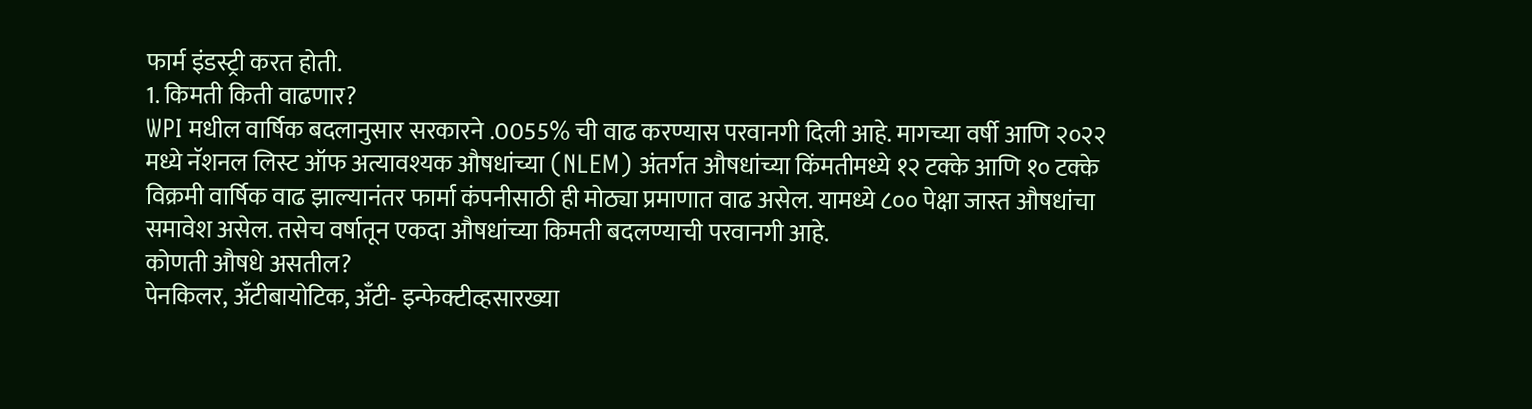फार्म इंडस्ट्री करत होती.
1. किमती किती वाढणार?
WPI मधील वार्षिक बदलानुसार सरकारने .0055% ची वाढ करण्यास परवानगी दिली आहे. मागच्या वर्षी आणि २०२२ मध्ये नॅशनल लिस्ट ऑफ अत्यावश्यक औषधांच्या (NLEM) अंतर्गत औषधांच्या किंमतीमध्ये १२ टक्के आणि १० टक्के विक्रमी वार्षिक वाढ झाल्यानंतर फार्मा कंपनीसाठी ही मोठ्या प्रमाणात वाढ असेल. यामध्ये ८०० पेक्षा जास्त औषधांचा समावेश असेल. तसेच वर्षातून एकदा औषधांच्या किमती बदलण्याची परवानगी आहे.
कोणती औषधे असतील?
पेनकिलर, अँटीबायोटिक, अँटी- इन्फेक्टीव्हसारख्या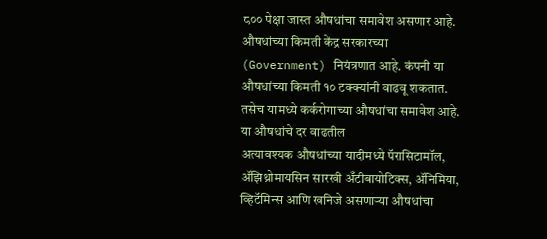८०० पेक्षा जास्त औषधांचा समावेश असणार आहे. औषधांच्या किमती केंद्र सरकारच्या (Government) नियंत्रणात आहे. कंपनी या औषधांच्या किमती १० टक्क्यांनी वाढवू शकतात. तसेच यामध्ये कर्करोगाच्या औषधांचा समावेश आहे.
या औषधांचे दर वाढतील
अत्यावश्यक औषधांच्या यादीमध्ये पॅरासिटामॉल, ॲझिथ्रोमायसिन सारखी अँटीबायोटिक्स, ॲनिमिया, व्हिटॅमिन्स आणि खनिजे असणाऱ्या औषधांचा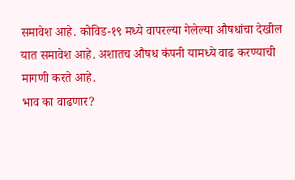समावेश आहे. कोविड-१९ मध्ये वापरल्या गेलेल्या औषधांचा देखील यात समावेश आहे. अशातच औषध कंपनी यामध्ये वाढ करण्याची मागणी करते आहे.
भाव का वाढणार?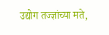उद्योग तज्ज्ञांच्या मते,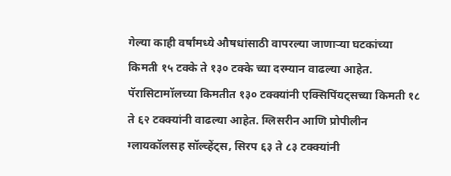गेल्या काही वर्षांमध्ये औषधांसाठी वापरल्या जाणाऱ्या घटकांच्या किमती १५ टक्के ते १३० टक्के च्या दरम्यान वाढल्या आहेत. पॅरासिटामॉलच्या किमतीत १३० टक्क्यांनी एक्सिपिंयट्सच्या किमती १८ ते ६२ टक्क्यांनी वाढल्या आहेत. ग्लिसरीन आणि प्रोपीलीन ग्लायकॉलसह सॉल्व्हेंट्स, सिरप ६३ ते ८३ टक्क्यांनी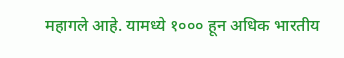महागले आहे. यामध्ये १००० हून अधिक भारतीय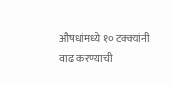औषधांमध्ये १० टक्क्यांनी वाढ करण्याची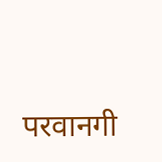परवानगी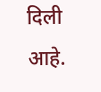दिली आहे.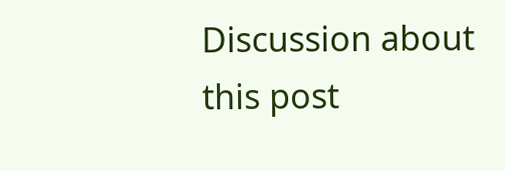Discussion about this post